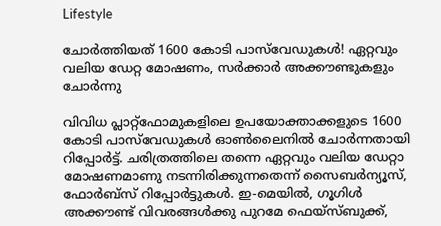Lifestyle

ചോര്‍ത്തിയത് 1600 കോടി പാസ്‌വേഡുകള്‍! ഏറ്റവും വലിയ ഡേറ്റ മോഷണം, സര്‍ക്കാര്‍ അക്കൗണ്ടുകളും ചോര്‍ന്നു

വിവിധ പ്ലാറ്റ്‌ഫോമുകളിലെ ഉപയോക്താക്കളുടെ 1600 കോടി പാസ്‌വേഡുകള്‍ ഓണ്‍ലൈനില്‍ ചോര്‍ന്നതായി റിപ്പോര്‍ട്ട്. ചരിത്രത്തിലെ തന്നെ ഏറ്റവും വലിയ ഡേറ്റാ മോഷണമാണു നടന്നിരിക്കുന്നതെന്ന് സൈബര്‍ന്യൂസ്, ഫോര്‍ബ്‌സ് റിപ്പോര്‍ട്ടുകള്‍. ഇ-മെയില്‍, ഗൂഗിള്‍ അക്കൗണ്ട് വിവരങ്ങള്‍ക്കു പുറമേ ഫെയ്‌സ്ബുക്ക്,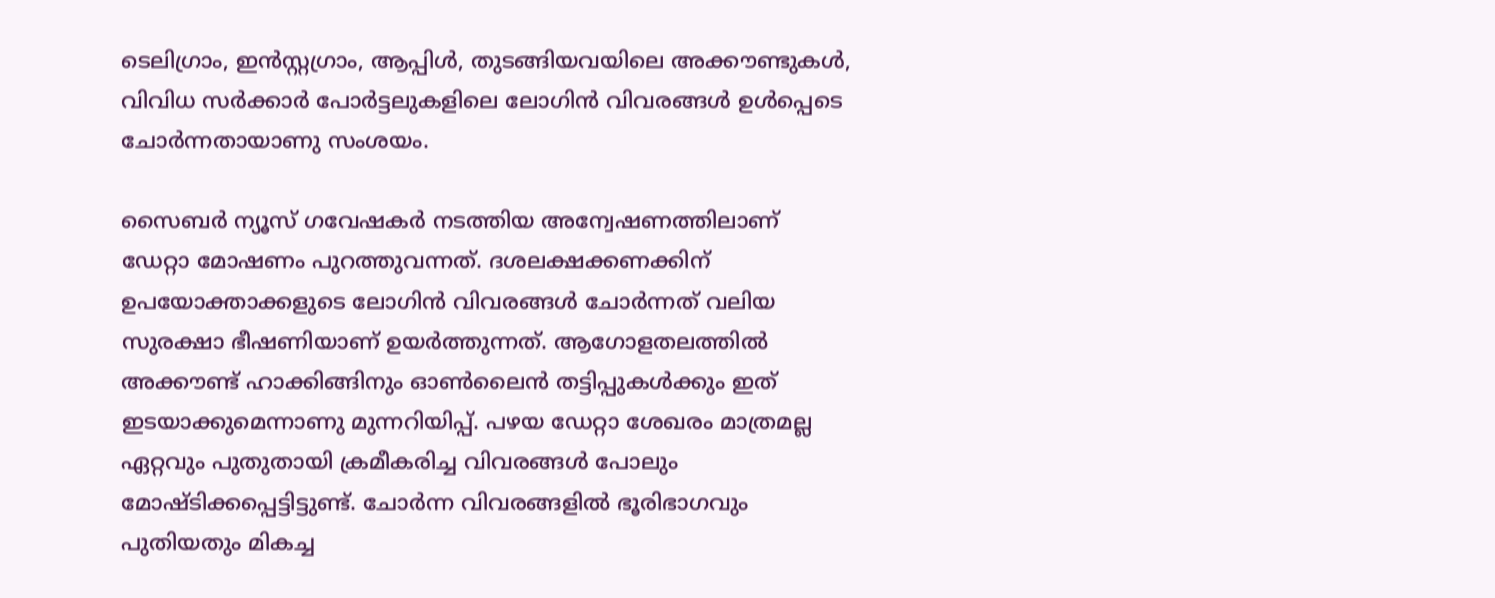ടെലിഗ്രാം, ഇന്‍സ്റ്റഗ്രാം, ആപ്പിള്‍, തുടങ്ങിയവയിലെ അക്കൗണ്ടുകള്‍, വിവിധ സര്‍ക്കാര്‍ പോര്‍ട്ടലുകളിലെ ലോഗിന്‍ വിവരങ്ങള്‍ ഉള്‍പ്പെടെ ചോര്‍ന്നതായാണു സംശയം.

സൈബര്‍ ന്യൂസ് ഗവേഷകര്‍ നടത്തിയ അന്വേഷണത്തിലാണ് ഡേറ്റാ മോഷണം പുറത്തുവന്നത്. ദശലക്ഷക്കണക്കിന് ഉപയോക്താക്കളുടെ ലോഗിന്‍ വിവരങ്ങള്‍ ചോര്‍ന്നത് വലിയ സുരക്ഷാ ഭീഷണിയാണ് ഉയര്‍ത്തുന്നത്. ആഗോളതലത്തില്‍ അക്കൗണ്ട് ഹാക്കിങ്ങിനും ഓണ്‍ലൈന്‍ തട്ടിപ്പുകള്‍ക്കും ഇത് ഇടയാക്കുമെന്നാണു മുന്നറിയിപ്പ്. പഴയ ഡേറ്റാ ശേഖരം മാത്രമല്ല ഏറ്റവും പുതുതായി ക്രമീകരിച്ച വിവരങ്ങള്‍ പോലും മോഷ്ടിക്കപ്പെട്ടിട്ടുണ്ട്. ചോര്‍ന്ന വിവരങ്ങളില്‍ ഭൂരിഭാഗവും പുതിയതും മികച്ച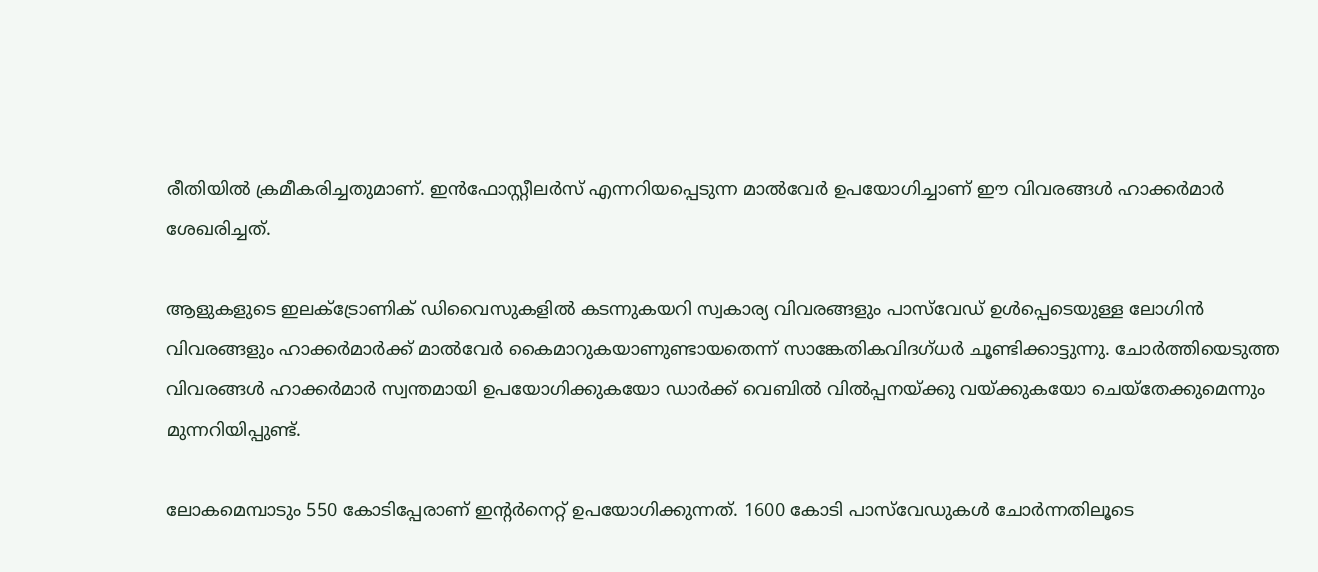രീതിയില്‍ ക്രമീകരിച്ചതുമാണ്. ഇന്‍ഫോസ്റ്റീലര്‍സ് എന്നറിയപ്പെടുന്ന മാല്‍വേര്‍ ഉപയോഗിച്ചാണ് ഈ വിവരങ്ങള്‍ ഹാക്കര്‍മാര്‍ ശേഖരിച്ചത്.

ആളുകളുടെ ഇലക്‌ട്രോണിക് ഡിവൈസുകളില്‍ കടന്നുകയറി സ്വകാര്യ വിവരങ്ങളും പാസ്‌വേഡ് ഉള്‍പ്പെടെയുള്ള ലോഗിന്‍ വിവരങ്ങളും ഹാക്കര്‍മാര്‍ക്ക് മാല്‍വേര്‍ കൈമാറുകയാണുണ്ടായതെന്ന് സാങ്കേതികവിദഗ്ധര്‍ ചൂണ്ടിക്കാട്ടുന്നു. ചോര്‍ത്തിയെടുത്ത വിവരങ്ങള്‍ ഹാക്കര്‍മാര്‍ സ്വന്തമായി ഉപയോഗിക്കുകയോ ഡാര്‍ക്ക് വെബില്‍ വില്‍പ്പനയ്ക്കു വയ്ക്കുകയോ ചെയ്‌തേക്കുമെന്നും മുന്നറിയിപ്പുണ്ട്.

ലോകമെമ്പാടും 550 കോടിപ്പേരാണ് ഇന്റര്‍നെറ്റ് ഉപയോഗിക്കുന്നത്. 1600 കോടി പാസ്‌വേഡുകള്‍ ചോര്‍ന്നതിലൂടെ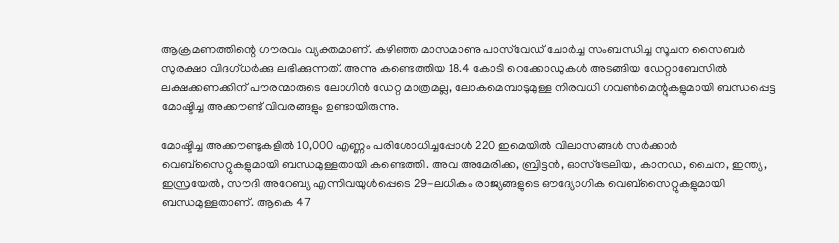ആക്രമണത്തിന്റെ ഗൗരവം വ്യക്തമാണ്. കഴിഞ്ഞ മാസമാണു പാസ്‌വേഡ് ചോര്‍ച്ച സംബന്ധിച്ച സൂചന സൈബര്‍ സുരക്ഷാ വിദഗ്ധര്‍ക്കു ലഭിക്കുന്നത്. അന്നു കണ്ടെത്തിയ 18.4 കോടി റെക്കോഡുകള്‍ അടങ്ങിയ ഡേറ്റാബേസില്‍ ലക്ഷക്കണക്കിന് പൗരന്മാരുടെ ലോഗിന്‍ ഡേറ്റ മാത്രമല്ല, ലോകമെമ്പാടുമുള്ള നിരവധി ഗവണ്‍മെന്റുകളുമായി ബന്ധപ്പെട്ട മോഷ്ടിച്ച അക്കൗണ്ട് വിവരങ്ങളും ഉണ്ടായിരുന്നു.

മോഷ്ടിച്ച അക്കൗണ്ടുകളില്‍ 10,000 എണ്ണം പരിശോധിച്ചപ്പോള്‍ 220 ഇമെയില്‍ വിലാസങ്ങള്‍ സര്‍ക്കാര്‍ വെബ്‌സൈറ്റുകളുമായി ബന്ധമുള്ളതായി കണ്ടെത്തി. അവ അമേരിക്ക, ബ്രിട്ടന്‍, ഓസ്‌ട്രേലിയ, കാനഡ, ചൈന, ഇന്ത്യ, ഇസ്രയേല്‍, സൗദി അറേബ്യ എന്നിവയുള്‍പ്പെടെ 29-ലധികം രാജ്യങ്ങളുടെ ഔദ്യോഗിക വെബ്‌സൈറ്റുകളുമായി ബന്ധമുള്ളതാണ്. ആകെ 47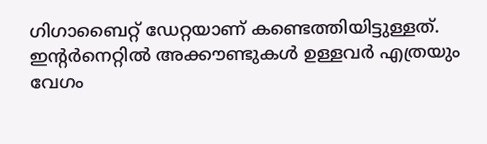ഗിഗാബൈറ്റ് ഡേറ്റയാണ് കണ്ടെത്തിയിട്ടുള്ളത്.
ഇന്റര്‍നെറ്റില്‍ അക്കൗണ്ടുകള്‍ ഉള്ളവര്‍ എത്രയും വേഗം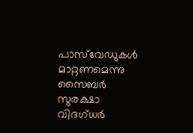പാസ്‌വേഡുകള്‍ മാറ്റണമെന്നു സൈബര്‍ സുരക്ഷാ വിദഗ്ധര്‍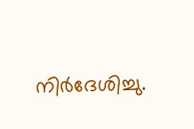നിര്‍ദേശിച്ചു.